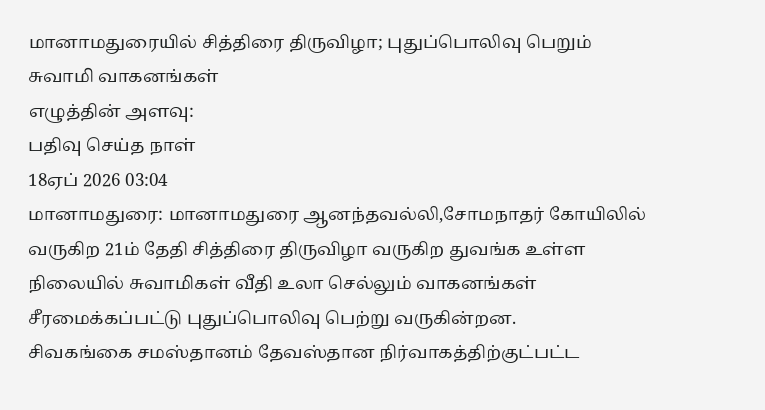மானாமதுரையில் சித்திரை திருவிழா; புதுப்பொலிவு பெறும் சுவாமி வாகனங்கள்
எழுத்தின் அளவு:
பதிவு செய்த நாள்
18ஏப் 2026 03:04
மானாமதுரை: மானாமதுரை ஆனந்தவல்லி,சோமநாதர் கோயிலில் வருகிற 21ம் தேதி சித்திரை திருவிழா வருகிற துவங்க உள்ள நிலையில் சுவாமிகள் வீதி உலா செல்லும் வாகனங்கள் சீரமைக்கப்பட்டு புதுப்பொலிவு பெற்று வருகின்றன.
சிவகங்கை சமஸ்தானம் தேவஸ்தான நிர்வாகத்திற்குட்பட்ட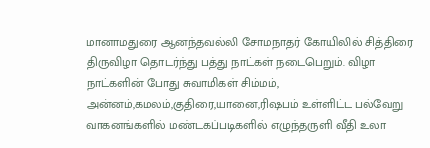மானாமதுரை ஆனந்தவல்லி சோமநாதர் கோயிலில் சித்திரை திருவிழா தொடர்ந்து பத்து நாட்கள் நடைபெறும். விழா நாட்களின் போது சுவாமிகள் சிம்மம், அன்னம்,கமலம்,குதிரை,யானை,ரிஷபம் உள்ளிட்ட பல்வேறு வாகனங்களில் மண்டகப்படிகளில் எழுந்தருளி வீதி உலா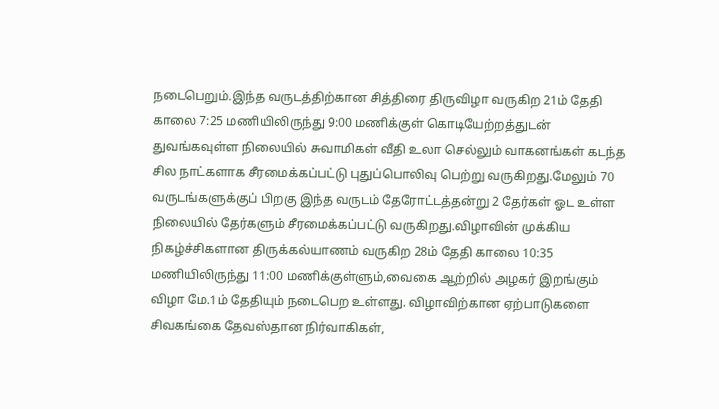நடைபெறும்.இந்த வருடத்திற்கான சித்திரை திருவிழா வருகிற 21ம் தேதி காலை 7:25 மணியிலிருந்து 9:00 மணிக்குள் கொடியேற்றத்துடன் துவங்கவுள்ள நிலையில் சுவாமிகள் வீதி உலா செல்லும் வாகனங்கள் கடந்த சில நாட்களாக சீரமைக்கப்பட்டு புதுப்பொலிவு பெற்று வருகிறது.மேலும் 70 வருடங்களுக்குப் பிறகு இந்த வருடம் தேரோட்டத்தன்று 2 தேர்கள் ஓட உள்ள நிலையில் தேர்களும் சீரமைக்கப்பட்டு வருகிறது.விழாவின் முக்கிய நிகழ்ச்சிகளான திருக்கல்யாணம் வருகிற 28ம் தேதி காலை 10:35 மணியிலிருந்து 11:00 மணிக்குள்ளும்,வைகை ஆற்றில் அழகர் இறங்கும் விழா மே.1ம் தேதியும் நடைபெற உள்ளது. விழாவிற்கான ஏற்பாடுகளை சிவகங்கை தேவஸ்தான நிர்வாகிகள்,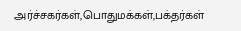அர்ச்சகர்கள்,பொதுமக்கள்,பக்தர்கள்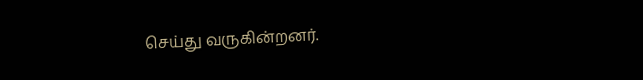செய்து வருகின்றனர்.